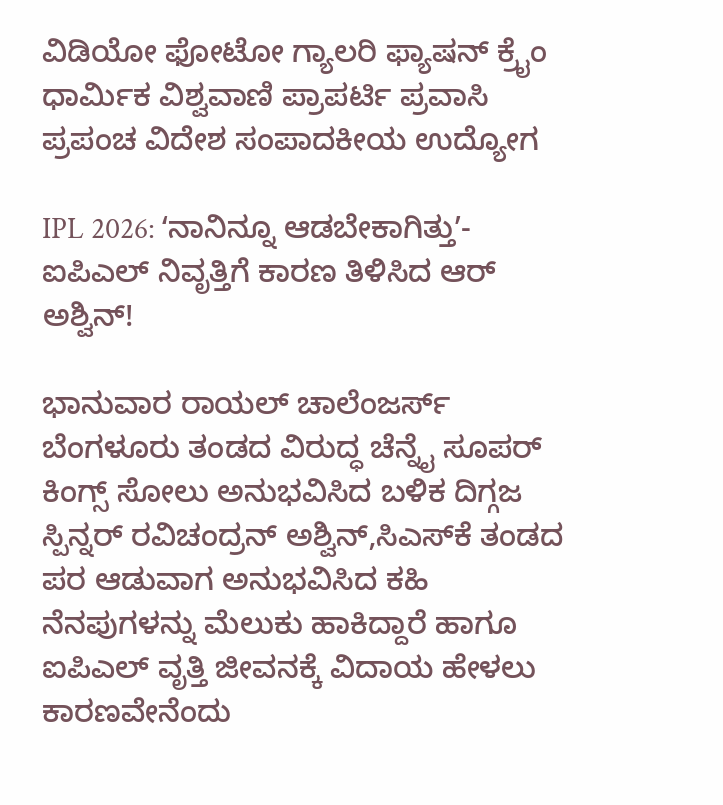ವಿಡಿಯೋ ಫೋಟೋ ಗ್ಯಾಲರಿ ಫ್ಯಾಷನ್ ಕ್ರೈಂ ಧಾರ್ಮಿಕ ವಿಶ್ವವಾಣಿ ಪ್ರಾಪರ್ಟಿ ಪ್ರವಾಸಿ ಪ್ರಪಂಚ ವಿದೇಶ ಸಂಪಾದಕೀಯ ಉದ್ಯೋಗ

IPL 2026: ʻನಾನಿನ್ನೂ ಆಡಬೇಕಾಗಿತ್ತುʼ-ಐಪಿಎಲ್‌ ನಿವೃತ್ತಿಗೆ ಕಾರಣ ತಿಳಿಸಿದ ಆರ್‌ ಅಶ್ವಿನ್‌!

ಭಾನುವಾರ ರಾಯಲ್‌ ಚಾಲೆಂಜರ್ಸ್‌ ಬೆಂಗಳೂರು ತಂಡದ ವಿರುದ್ಧ ಚೆನ್ನೈ ಸೂಪರ್‌ ಕಿಂಗ್ಸ್‌ ಸೋಲು ಅನುಭವಿಸಿದ ಬಳಿಕ ದಿಗ್ಗಜ ಸ್ಪಿನ್ನರ್‌ ರವಿಚಂದ್ರನ್‌ ಅಶ್ವಿನ್‌,ಸಿಎಸ್‌ಕೆ ತಂಡದ ಪರ ಆಡುವಾಗ ಅನುಭವಿಸಿದ ಕಹಿ ನೆನಪುಗಳನ್ನು ಮೆಲುಕು ಹಾಕಿದ್ದಾರೆ ಹಾಗೂ ಐಪಿಎಲ್‌ ವೃತ್ತಿ ಜೀವನಕ್ಕೆ ವಿದಾಯ ಹೇಳಲು ಕಾರಣವೇನೆಂದು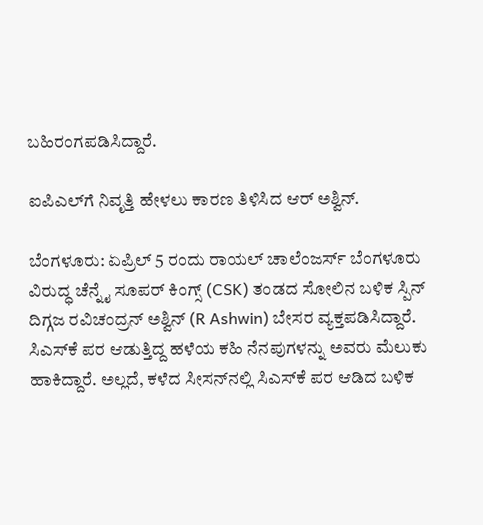ಬಹಿರಂಗಪಡಿಸಿದ್ದಾರೆ.

ಐಪಿಎಲ್‌ಗೆ ನಿವೃತ್ತಿ ಹೇಳಲು ಕಾರಣ ತಿಳಿಸಿದ ಆರ್‌ ಅಶ್ವಿನ್‌.

ಬೆಂಗಳೂರು: ಏಪ್ರಿಲ್‌ 5 ರಂದು ರಾಯಲ್‌ ಚಾಲೆಂಜರ್ಸ್‌ ಬೆಂಗಳೂರು ವಿರುದ್ಧ ಚೆನ್ನೈ ಸೂಪರ್‌ ಕಿಂಗ್ಸ್‌ (CSK) ತಂಡದ ಸೋಲಿನ ಬಳಿಕ ಸ್ಪಿನ್‌ ದಿಗ್ಗಜ ರವಿಚಂದ್ರನ್‌ ಅಶ್ವಿನ್‌ (R Ashwin) ಬೇಸರ ವ್ಯಕ್ತಪಡಿಸಿದ್ದಾರೆ. ಸಿಎಸ್‌ಕೆ ಪರ ಆಡುತ್ತಿದ್ದ ಹಳೆಯ ಕಹಿ ನೆನಪುಗಳನ್ನು ಅವರು ಮೆಲುಕು ಹಾಕಿದ್ದಾರೆ. ಅಲ್ಲದೆ, ಕಳೆದ ಸೀಸನ್‌ನಲ್ಲಿ ಸಿಎಸ್‌ಕೆ ಪರ ಆಡಿದ ಬಳಿಕ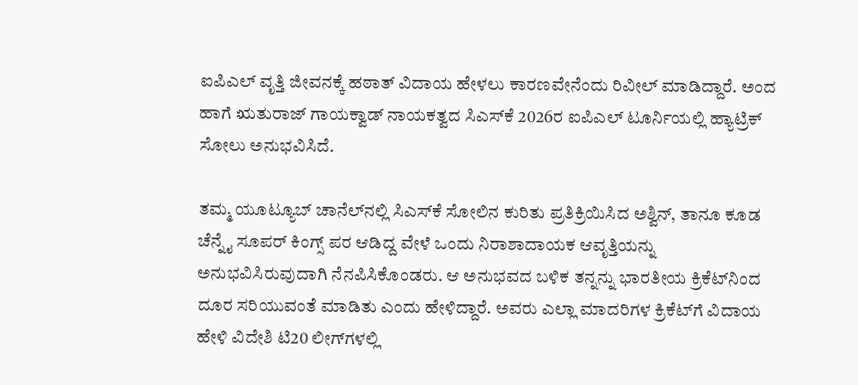ಐಪಿಎಲ್‌ ವೃತ್ತಿ ಜೀವನಕ್ಕೆ ಹಠಾತ್‌ ವಿದಾಯ ಹೇಳಲು ಕಾರಣವೇನೆಂದು ರಿವೀಲ್‌ ಮಾಡಿದ್ದಾರೆ. ಅಂದ ಹಾಗೆ ಋತುರಾಜ್‌ ಗಾಯಕ್ವಾಡ್‌ ನಾಯಕತ್ವದ ಸಿಎಸ್‌ಕೆ 2026ರ ಐಪಿಎಲ್‌ ಟೂರ್ನಿಯಲ್ಲಿ ಹ್ಯಾಟ್ರಿಕ್‌ ಸೋಲು ಅನುಭವಿಸಿದೆ.

ತಮ್ಮ ಯೂಟ್ಯೂಬ್ ಚಾನೆಲ್‌ನಲ್ಲಿ ಸಿಎಸ್‌ಕೆ ಸೋಲಿನ ಕುರಿತು ಪ್ರತಿಕ್ರಿಯಿಸಿದ ಅಶ್ವಿನ್, ತಾನೂ ಕೂಡ ಚೆನ್ನೈ ಸೂಪರ್‌ ಕಿಂಗ್ಸ್ ಪರ ಆಡಿದ್ದ ವೇಳೆ ಒಂದು ನಿರಾಶಾದಾಯಕ ಆವೃತ್ತಿಯನ್ನು ಅನುಭವಿಸಿರುವುದಾಗಿ ನೆನಪಿಸಿಕೊಂಡರು. ಆ ಅನುಭವದ ಬಳಿಕ ತನ್ನನ್ನು ಭಾರತೀಯ ಕ್ರಿಕೆಟ್‌ನಿಂದ ದೂರ ಸರಿಯುವಂತೆ ಮಾಡಿತು ಎಂದು ಹೇಳಿದ್ದಾರೆ. ಅವರು ಎಲ್ಲಾ ಮಾದರಿಗಳ ಕ್ರಿಕೆಟ್‌ಗೆ ವಿದಾಯ ಹೇಳಿ ವಿದೇಶಿ ಟಿ20 ಲೀಗ್‌ಗಳಲ್ಲಿ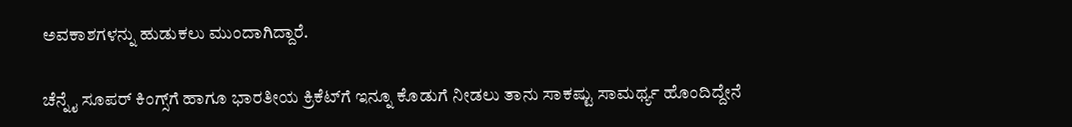ಅವಕಾಶಗಳನ್ನು ಹುಡುಕಲು ಮುಂದಾಗಿದ್ದಾರೆ.

ಚೆನ್ನೈ ಸೂಪರ್‌ ಕಿಂಗ್ಸ್‌ಗೆ ಹಾಗೂ ಭಾರತೀಯ ಕ್ರಿಕೆಟ್‌ಗೆ ಇನ್ನೂ ಕೊಡುಗೆ ನೀಡಲು ತಾನು ಸಾಕಷ್ಟು ಸಾಮರ್ಥ್ಯ ಹೊಂದಿದ್ದೇನೆ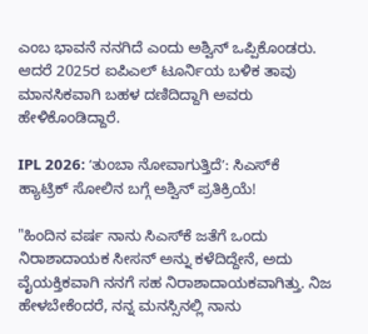ಎಂಬ ಭಾವನೆ ನನಗಿದೆ ಎಂದು ಅಶ್ವಿನ್ ಒಪ್ಪಿಕೊಂಡರು. ಆದರೆ 2025ರ ಐಪಿಎಲ್‌ ಟೂರ್ನಿಯ ಬಳಿಕ ತಾವು ಮಾನಸಿಕವಾಗಿ ಬಹಳ ದಣಿದಿದ್ದಾಗಿ ಅವರು ಹೇಳಿಕೊಂಡಿದ್ದಾರೆ.

IPL 2026: ʻತುಂಬಾ ನೋವಾಗುತ್ತಿದೆʼ: ಸಿಎಸ್‌ಕೆ ಹ್ಯಾಟ್ರಿಕ್‌ ಸೋಲಿನ ಬಗ್ಗೆ ಅಶ್ವಿನ್‌ ಪ್ರತಿಕ್ರಿಯೆ!

"ಹಿಂದಿನ ವರ್ಷ ನಾನು ಸಿಎಸ್‌ಕೆ ಜತೆಗೆ ಒಂದು ನಿರಾಶಾದಾಯಕ ಸೀಸನ್ ಅನ್ನು ಕಳೆದಿದ್ದೇನೆ, ಅದು ವೈಯಕ್ತಿಕವಾಗಿ ನನಗೆ ಸಹ ನಿರಾಶಾದಾಯಕವಾಗಿತ್ತು. ನಿಜ ಹೇಳಬೇಕೆಂದರೆ, ನನ್ನ ಮನಸ್ಸಿನಲ್ಲಿ ನಾನು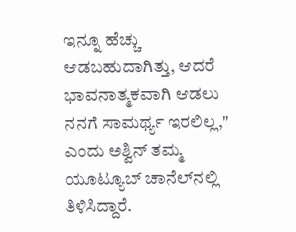ಇನ್ನೂ ಹೆಚ್ಚು ಆಡಬಹುದಾಗಿತ್ತು, ಆದರೆ ಭಾವನಾತ್ಮಕವಾಗಿ ಆಡಲು ನನಗೆ ಸಾಮರ್ಥ್ಯ ಇರಲಿಲ್ಲ," ಎಂದು ಅಶ್ವಿನ್ ತಮ್ಮ ಯೂಟ್ಯೂಬ್ ಚಾನೆಲ್‌ನಲ್ಲಿ ತಿಳಿಸಿದ್ದಾರೆ.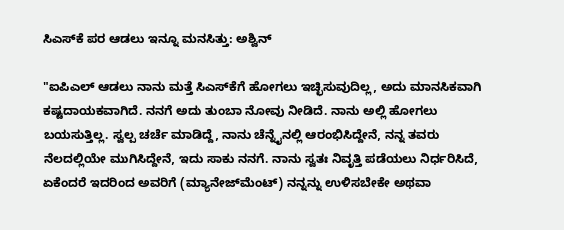ಸಿಎಸ್‌ಕೆ ಪರ ಆಡಲು ಇನ್ನೂ ಮನಸಿತ್ತು: ಅಶ್ವಿನ್‌

"ಐಪಿಎಲ್‌ ಆಡಲು ನಾನು ಮತ್ತೆ ಸಿಎಸ್‌ಕೆಗೆ ಹೋಗಲು ಇಚ್ಛಿಸುವುದಿಲ್ಲ, ಅದು ಮಾನಸಿಕವಾಗಿ ಕಷ್ಟದಾಯಕವಾಗಿದೆ. ನನಗೆ ಅದು ತುಂಬಾ ನೋವು ನೀಡಿದೆ. ನಾನು ಅಲ್ಲಿ ಹೋಗಲು ಬಯಸುತ್ತಿಲ್ಲ. ಸ್ವಲ್ಪ ಚರ್ಚೆ ಮಾಡಿದ್ದೆ, ನಾನು ಚೆನ್ನೈನಲ್ಲಿ ಆರಂಭಿಸಿದ್ದೇನೆ, ನನ್ನ ತವರು ನೆಲದಲ್ಲಿಯೇ ಮುಗಿಸಿದ್ದೇನೆ, ಇದು ಸಾಕು ನನಗೆ. ನಾನು ಸ್ವತಃ ನಿವೃತ್ತಿ ಪಡೆಯಲು ನಿರ್ಧರಿಸಿದೆ, ಏಕೆಂದರೆ ಇದರಿಂದ ಅವರಿಗೆ (ಮ್ಯಾನೇಜ್‌ಮೆಂಟ್) ನನ್ನನ್ನು ಉಳಿಸಬೇಕೇ ಅಥವಾ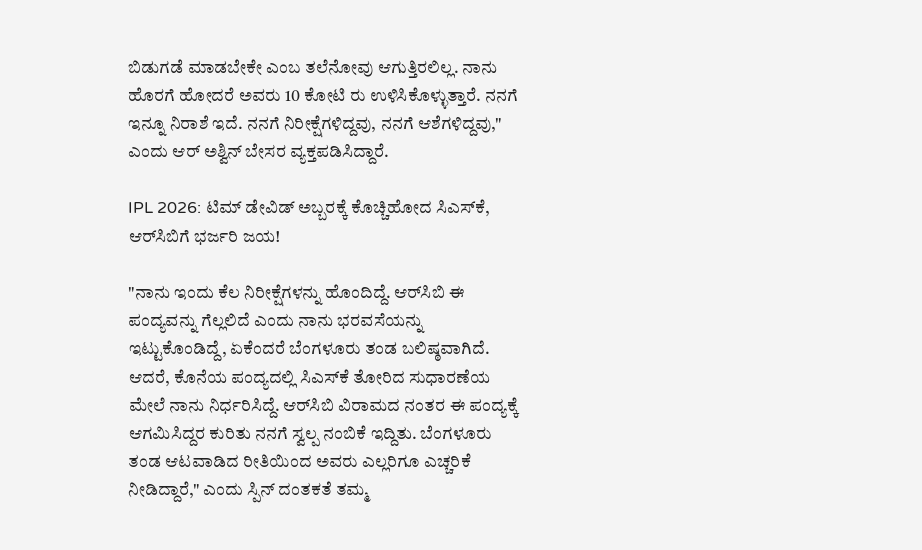ಬಿಡುಗಡೆ ಮಾಡಬೇಕೇ ಎಂಬ ತಲೆನೋವು ಆಗುತ್ತಿರಲಿಲ್ಲ. ನಾನು ಹೊರಗೆ ಹೋದರೆ ಅವರು 10 ಕೋಟಿ ರು ಉಳಿಸಿಕೊಳ್ಳುತ್ತಾರೆ. ನನಗೆ ಇನ್ನೂ ನಿರಾಶೆ ಇದೆ. ನನಗೆ ನಿರೀಕ್ಷೆಗಳಿದ್ದವು, ನನಗೆ ಆಶೆಗಳಿದ್ದವು," ಎಂದು ಆರ್‌ ಅಶ್ವಿನ್‌ ಬೇಸರ ವ್ಯಕ್ತಪಡಿಸಿದ್ದಾರೆ.

IPL 2026: ಟಿಮ್‌ ಡೇವಿಡ್‌ ಅಬ್ಬರಕ್ಕೆ ಕೊಚ್ಚಿಹೋದ ಸಿಎಸ್‌ಕೆ, ಆರ್‌ಸಿಬಿಗೆ ಭರ್ಜರಿ ಜಯ!

"ನಾನು ಇಂದು ಕೆಲ ನಿರೀಕ್ಷೆಗಳನ್ನು ಹೊಂದಿದ್ದೆ. ಆರ್‌ಸಿಬಿ ಈ ಪಂದ್ಯವನ್ನು ಗೆಲ್ಲಲಿದೆ ಎಂದು ನಾನು ಭರವಸೆಯನ್ನು ಇಟ್ಟುಕೊಂಡಿದ್ದೆ, ಏಕೆಂದರೆ ಬೆಂಗಳೂರು ತಂಡ ಬಲಿಷ್ಠವಾಗಿದೆ. ಆದರೆ, ಕೊನೆಯ ಪಂದ್ಯದಲ್ಲಿ ಸಿಎಸ್‌ಕೆ ತೋರಿದ ಸುಧಾರಣೆಯ ಮೇಲೆ ನಾನು ನಿರ್ಧರಿಸಿದ್ದೆ. ಆರ್‌ಸಿಬಿ ವಿರಾಮದ ನಂತರ ಈ ಪಂದ್ಯಕ್ಕೆ ಆಗಮಿಸಿದ್ದರ ಕುರಿತು ನನಗೆ ಸ್ವಲ್ಪ ನಂಬಿಕೆ ಇದ್ದಿತು. ಬೆಂಗಳೂರು ತಂಡ ಆಟವಾಡಿದ ರೀತಿಯಿಂದ ಅವರು ಎಲ್ಲರಿಗೂ ಎಚ್ಚರಿಕೆ ನೀಡಿದ್ದಾರೆ," ಎಂದು ಸ್ಪಿನ್‌ ದಂತಕತೆ ತಮ್ಮ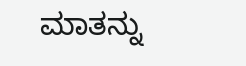ಮಾತನ್ನು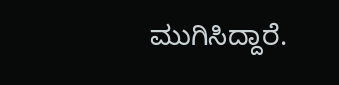ಮುಗಿಸಿದ್ದಾರೆ.